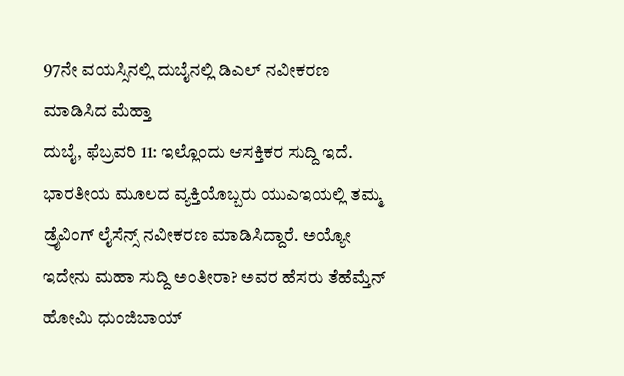97ನೇ ವಯಸ್ಸಿನಲ್ಲಿ ದುಬೈನಲ್ಲಿ ಡಿಎಲ್ ನವೀಕರಣ ಮಾಡಿಸಿದ ಮೆಹ್ತಾ
ದುಬೈ, ಫೆಬ್ರವರಿ 11: ಇಲ್ಲೊಂದು ಆಸಕ್ತಿಕರ ಸುದ್ದಿ ಇದೆ. ಭಾರತೀಯ ಮೂಲದ ವ್ಯಕ್ತಿಯೊಬ್ಬರು ಯುಎಇಯಲ್ಲಿ ತಮ್ಮ ಡ್ರೈವಿಂಗ್ ಲೈಸೆನ್ಸ್ ನವೀಕರಣ ಮಾಡಿಸಿದ್ದಾರೆ. ಅಯ್ಯೋ ಇದೇನು ಮಹಾ ಸುದ್ದಿ ಅಂತೀರಾ? ಅವರ ಹೆಸರು ತೆಹೆಮ್ತೆನ್ ಹೋಮಿ ಧುಂಜಿಬಾಯ್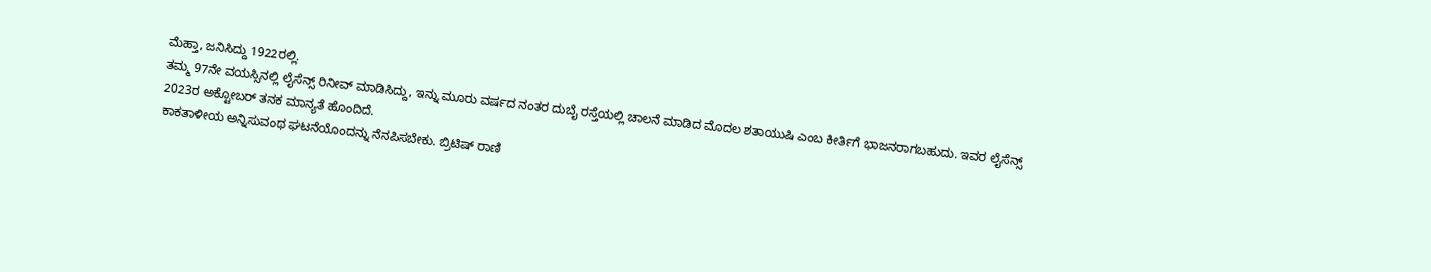ಮೆಹ್ತಾ, ಜನಿಸಿದ್ದು 1922ರಲ್ಲಿ.
ತಮ್ಮ 97ನೇ ವಯಸ್ಸಿನಲ್ಲಿ ಲೈಸೆನ್ಸ್ ರಿನೀವ್ ಮಾಡಿಸಿದ್ದು, ಇನ್ನು ಮೂರು ವರ್ಷದ ನಂತರ ದುಬೈ ರಸ್ತೆಯಲ್ಲಿ ಚಾಲನೆ ಮಾಡಿದ ಮೊದಲ ಶತಾಯುಷಿ ಎಂಬ ಕೀರ್ತಿಗೆ ಭಾಜನರಾಗಬಹುದು. ಇವರ ಲೈಸೆನ್ಸ್ 2023ರ ಅಕ್ಟೋಬರ್ ತನಕ ಮಾನ್ಯತೆ ಹೊಂದಿದೆ.
ಕಾಕತಾಳೀಯ ಅನ್ನಿಸುವಂಥ ಘಟನೆಯೊಂದನ್ನು ನೆನಪಿಸಬೇಕು. ಬ್ರಿಟಿಷ್ ರಾಣಿ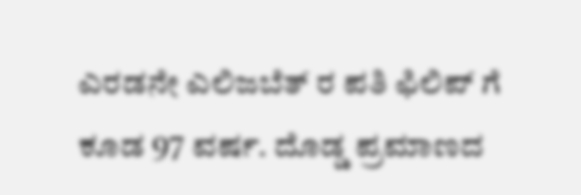ಎರಡನೇ ಎಲಿಜಬೆತ್ ರ ಪತಿ ಫಿಲಿಪ್ ಗೆ ಕೂಡ 97 ವರ್ಷ. ದೊಡ್ಡ ಪ್ರಮಾಣದ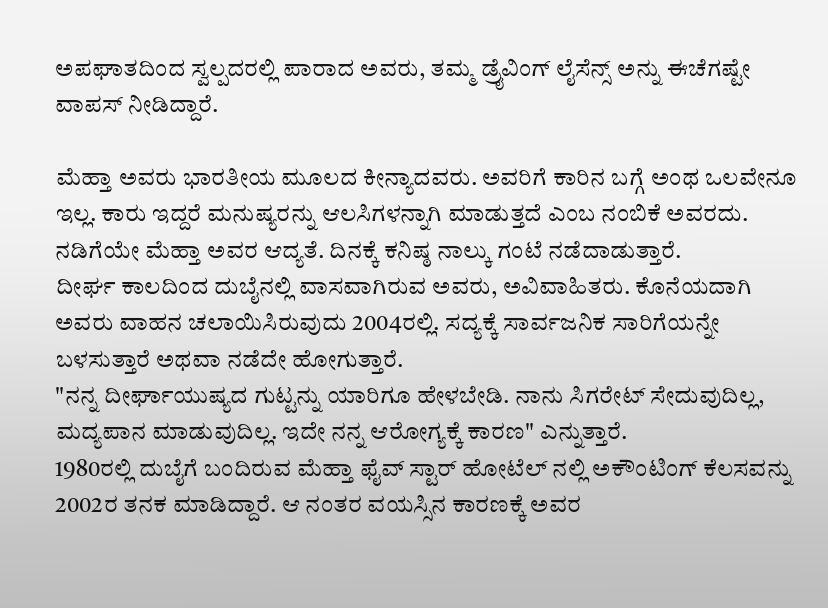ಅಪಘಾತದಿಂದ ಸ್ವಲ್ಪದರಲ್ಲಿ ಪಾರಾದ ಅವರು, ತಮ್ಮ ಡ್ರೈವಿಂಗ್ ಲೈಸೆನ್ಸ್ ಅನ್ನು ಈಚೆಗಷ್ಟೇ ವಾಪಸ್ ನೀಡಿದ್ದಾರೆ.

ಮೆಹ್ತಾ ಅವರು ಭಾರತೀಯ ಮೂಲದ ಕೀನ್ಯಾದವರು. ಅವರಿಗೆ ಕಾರಿನ ಬಗ್ಗೆ ಅಂಥ ಒಲವೇನೂ ಇಲ್ಲ. ಕಾರು ಇದ್ದರೆ ಮನುಷ್ಯರನ್ನು ಆಲಸಿಗಳನ್ನಾಗಿ ಮಾಡುತ್ತದೆ ಎಂಬ ನಂಬಿಕೆ ಅವರದು. ನಡಿಗೆಯೇ ಮೆಹ್ತಾ ಅವರ ಆದ್ಯತೆ. ದಿನಕ್ಕೆ ಕನಿಷ್ಠ ನಾಲ್ಕು ಗಂಟೆ ನಡೆದಾಡುತ್ತಾರೆ.
ದೀರ್ಘ ಕಾಲದಿಂದ ದುಬೈನಲ್ಲಿ ವಾಸವಾಗಿರುವ ಅವರು, ಅವಿವಾಹಿತರು. ಕೊನೆಯದಾಗಿ ಅವರು ವಾಹನ ಚಲಾಯಿಸಿರುವುದು 2004ರಲ್ಲಿ. ಸದ್ಯಕ್ಕೆ ಸಾರ್ವಜನಿಕ ಸಾರಿಗೆಯನ್ನೇ ಬಳಸುತ್ತಾರೆ ಅಥವಾ ನಡೆದೇ ಹೋಗುತ್ತಾರೆ.
"ನನ್ನ ದೀರ್ಘಾಯುಷ್ಯದ ಗುಟ್ಟನ್ನು ಯಾರಿಗೂ ಹೇಳಬೇಡಿ. ನಾನು ಸಿಗರೇಟ್ ಸೇದುವುದಿಲ್ಲ, ಮದ್ಯಪಾನ ಮಾಡುವುದಿಲ್ಲ. ಇದೇ ನನ್ನ ಆರೋಗ್ಯಕ್ಕೆ ಕಾರಣ" ಎನ್ನುತ್ತಾರೆ.
1980ರಲ್ಲಿ ದುಬೈಗೆ ಬಂದಿರುವ ಮೆಹ್ತಾ ಫೈವ್ ಸ್ಟಾರ್ ಹೋಟೆಲ್ ನಲ್ಲಿ ಅಕೌಂಟಿಂಗ್ ಕೆಲಸವನ್ನು 2002ರ ತನಕ ಮಾಡಿದ್ದಾರೆ. ಆ ನಂತರ ವಯಸ್ಸಿನ ಕಾರಣಕ್ಕೆ ಅವರ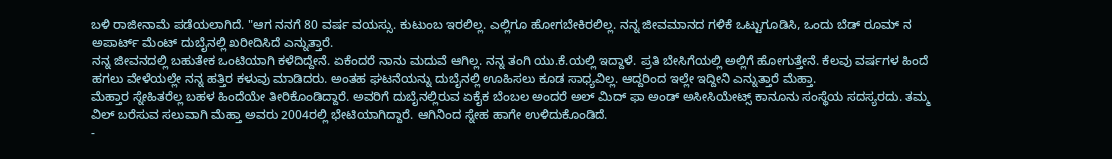ಬಳಿ ರಾಜೀನಾಮೆ ಪಡೆಯಲಾಗಿದೆ. "ಆಗ ನನಗೆ 80 ವರ್ಷ ವಯಸ್ಸು. ಕುಟುಂಬ ಇರಲಿಲ್ಲ. ಎಲ್ಲಿಗೂ ಹೋಗಬೇಕಿರಲಿಲ್ಲ. ನನ್ನ ಜೀವಮಾನದ ಗಳಿಕೆ ಒಟ್ಟುಗೂಡಿಸಿ, ಒಂದು ಬೆಡ್ ರೂಮ್ ನ ಅಪಾರ್ಟ್ ಮೆಂಟ್ ದುಬೈನಲ್ಲಿ ಖರೀದಿಸಿದೆ ಎನ್ನುತ್ತಾರೆ.
ನನ್ನ ಜೀವನದಲ್ಲಿ ಬಹುತೇಕ ಒಂಟಿಯಾಗಿ ಕಳೆದಿದ್ದೇನೆ. ಏಕೆಂದರೆ ನಾನು ಮದುವೆ ಆಗಿಲ್ಲ. ನನ್ನ ತಂಗಿ ಯು.ಕೆ.ಯಲ್ಲಿ ಇದ್ದಾಳೆ. ಪ್ರತಿ ಬೇಸಿಗೆಯಲ್ಲಿ ಅಲ್ಲಿಗೆ ಹೋಗುತ್ತೇನೆ. ಕೆಲವು ವರ್ಷಗಳ ಹಿಂದೆ ಹಗಲು ವೇಳೆಯಲ್ಲೇ ನನ್ನ ಹತ್ತಿರ ಕಳುವು ಮಾಡಿದರು. ಅಂತಹ ಘಟನೆಯನ್ನು ದುಬೈನಲ್ಲಿ ಊಹಿಸಲು ಕೂಡ ಸಾಧ್ಯವಿಲ್ಲ. ಆದ್ದರಿಂದ ಇಲ್ಲೇ ಇದ್ದೀನಿ ಎನ್ನುತ್ತಾರೆ ಮೆಹ್ತಾ.
ಮೆಹ್ತಾರ ಸ್ನೇಹಿತರೆಲ್ಲ ಬಹಳ ಹಿಂದೆಯೇ ತೀರಿಕೊಂಡಿದ್ದಾರೆ. ಅವರಿಗೆ ದುಬೈನಲ್ಲಿರುವ ಏಕೈಕ ಬೆಂಬಲ ಅಂದರೆ ಅಲ್ ಮಿದ್ ಫಾ ಅಂಡ್ ಅಸೀಸಿಯೇಟ್ಸ್ ಕಾನೂನು ಸಂಸ್ಥೆಯ ಸದಸ್ಯರದು. ತಮ್ಮ ವಿಲ್ ಬರೆಸುವ ಸಲುವಾಗಿ ಮೆಹ್ತಾ ಅವರು 2004ರಲ್ಲಿ ಭೇಟಿಯಾಗಿದ್ದಾರೆ. ಆಗಿನಿಂದ ಸ್ನೇಹ ಹಾಗೇ ಉಳಿದುಕೊಂಡಿದೆ.
-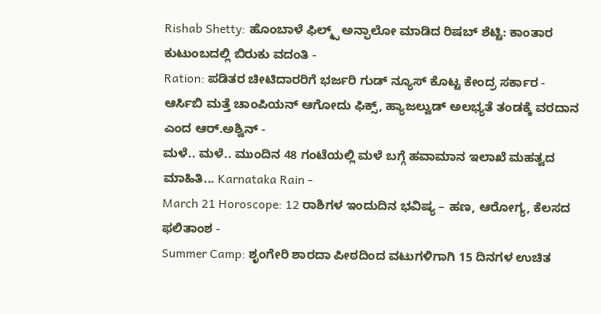Rishab Shetty: ಹೊಂಬಾಳೆ ಫಿಲ್ಮ್ಸ್ ಅನ್ಫಾಲೋ ಮಾಡಿದ ರಿಷಬ್ ಶೆಟ್ಟಿ: ಕಾಂತಾರ ಕುಟುಂಬದಲ್ಲಿ ಬಿರುಕು ವದಂತಿ -
Ration: ಪಡಿತರ ಚೀಟಿದಾರರಿಗೆ ಭರ್ಜರಿ ಗುಡ್ ನ್ಯೂಸ್ ಕೊಟ್ಟ ಕೇಂದ್ರ ಸರ್ಕಾರ -
ಆರ್ಸಿಬಿ ಮತ್ತೆ ಚಾಂಪಿಯನ್ ಆಗೋದು ಫಿಕ್ಸ್, ಹ್ಯಾಜಲ್ವುಡ್ ಅಲಭ್ಯತೆ ತಂಡಕ್ಕೆ ವರದಾನ ಎಂದ ಆರ್.ಅಶ್ವಿನ್ -
ಮಳೆ.. ಮಳೆ.. ಮುಂದಿನ 48 ಗಂಟೆಯಲ್ಲಿ ಮಳೆ ಬಗ್ಗೆ ಹವಾಮಾನ ಇಲಾಖೆ ಮಹತ್ವದ ಮಾಹಿತಿ... Karnataka Rain -
March 21 Horoscope: 12 ರಾಶಿಗಳ ಇಂದುದಿನ ಭವಿಷ್ಯ – ಹಣ, ಆರೋಗ್ಯ, ಕೆಲಸದ ಫಲಿತಾಂಶ -
Summer Camp: ಶೃಂಗೇರಿ ಶಾರದಾ ಪೀಠದಿಂದ ವಟುಗಳಿಗಾಗಿ 15 ದಿನಗಳ ಉಚಿತ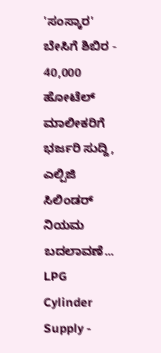'ಸಂಸ್ಕಾರ' ಬೇಸಿಗೆ ಶಿಬಿರ -
40,000 ಹೋಟೆಲ್ ಮಾಲೀಕರಿಗೆ ಭರ್ಜರಿ ಸುದ್ದಿ, ಎಲ್ಪಿಜಿ ಸಿಲಿಂಡರ್ ನಿಯಮ ಬದಲಾವಣೆ... LPG Cylinder Supply -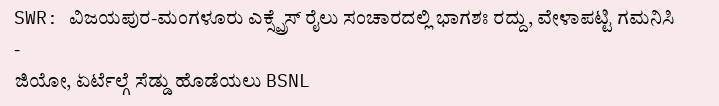SWR: ವಿಜಯಪುರ-ಮಂಗಳೂರು ಎಕ್ಸ್ಪ್ರೆಸ್ ರೈಲು ಸಂಚಾರದಲ್ಲಿ ಭಾಗಶಃ ರದ್ದು, ವೇಳಾಪಟ್ಟಿ ಗಮನಿಸಿ -
ಜಿಯೋ, ಏರ್ಟೆಲ್ಗೆ ಸೆಡ್ಡು ಹೊಡೆಯಲು BSNL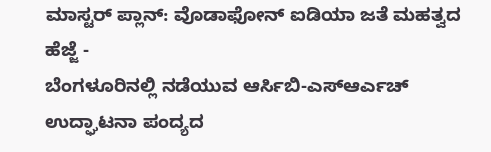ಮಾಸ್ಟರ್ ಪ್ಲಾನ್: ವೊಡಾಫೋನ್ ಐಡಿಯಾ ಜತೆ ಮಹತ್ವದ ಹೆಜ್ಜೆ -
ಬೆಂಗಳೂರಿನಲ್ಲಿ ನಡೆಯುವ ಆರ್ಸಿಬಿ-ಎಸ್ಆರ್ಎಚ್ ಉದ್ಘಾಟನಾ ಪಂದ್ಯದ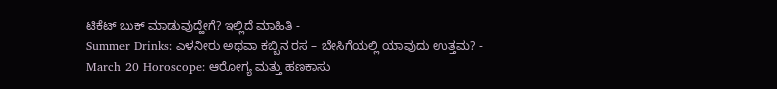ಟಿಕೆಟ್ ಬುಕ್ ಮಾಡುವುದ್ಹೇಗೆ? ಇಲ್ಲಿದೆ ಮಾಹಿತಿ -
Summer Drinks: ಎಳನೀರು ಅಥವಾ ಕಬ್ಬಿನ ರಸ – ಬೇಸಿಗೆಯಲ್ಲಿ ಯಾವುದು ಉತ್ತಮ? -
March 20 Horoscope: ಆರೋಗ್ಯ ಮತ್ತು ಹಣಕಾಸು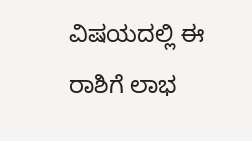ವಿಷಯದಲ್ಲಿ ಈ ರಾಶಿಗೆ ಲಾಭ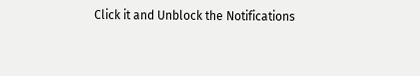Click it and Unblock the Notifications